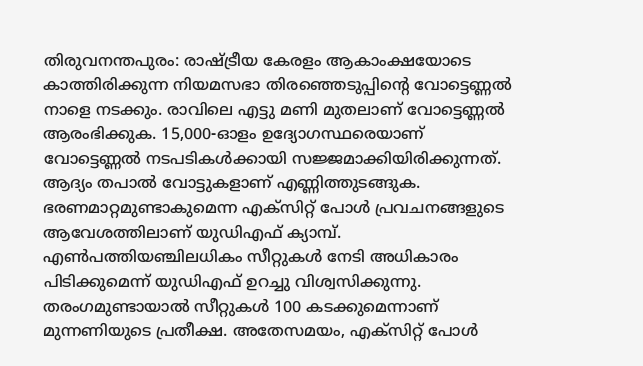തിരുവനന്തപുരം: രാഷ്ട്രീയ കേരളം ആകാംക്ഷയോടെ കാത്തിരിക്കുന്ന നിയമസഭാ തിരഞ്ഞെടുപ്പിന്റെ വോട്ടെണ്ണൽ നാളെ നടക്കും. രാവിലെ എട്ടു മണി മുതലാണ് വോട്ടെണ്ണൽ ആരംഭിക്കുക. 15,000-ഓളം ഉദ്യോഗസ്ഥരെയാണ് വോട്ടെണ്ണൽ നടപടികൾക്കായി സജ്ജമാക്കിയിരിക്കുന്നത്. ആദ്യം തപാൽ വോട്ടുകളാണ് എണ്ണിത്തുടങ്ങുക.
ഭരണമാറ്റമുണ്ടാകുമെന്ന എക്സിറ്റ് പോൾ പ്രവചനങ്ങളുടെ ആവേശത്തിലാണ് യുഡിഎഫ് ക്യാമ്പ്. എൺപത്തിയഞ്ചിലധികം സീറ്റുകൾ നേടി അധികാരം പിടിക്കുമെന്ന് യുഡിഎഫ് ഉറച്ചു വിശ്വസിക്കുന്നു. തരംഗമുണ്ടായാൽ സീറ്റുകൾ 100 കടക്കുമെന്നാണ് മുന്നണിയുടെ പ്രതീക്ഷ. അതേസമയം, എക്സിറ്റ് പോൾ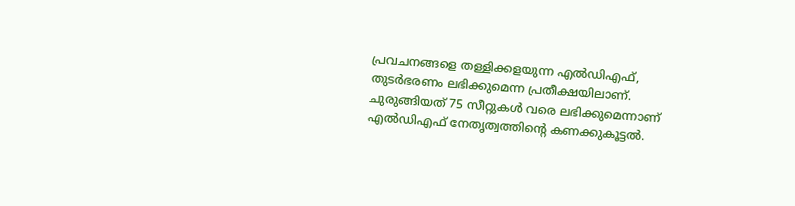പ്രവചനങ്ങളെ തള്ളിക്കളയുന്ന എൽഡിഎഫ്, തുടർഭരണം ലഭിക്കുമെന്ന പ്രതീക്ഷയിലാണ്. ചുരുങ്ങിയത് 75 സീറ്റുകൾ വരെ ലഭിക്കുമെന്നാണ് എൽഡിഎഫ് നേതൃത്വത്തിന്റെ കണക്കുകൂട്ടൽ.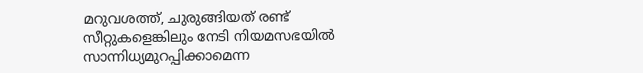മറുവശത്ത്, ചുരുങ്ങിയത് രണ്ട് സീറ്റുകളെങ്കിലും നേടി നിയമസഭയിൽ സാന്നിധ്യമുറപ്പിക്കാമെന്ന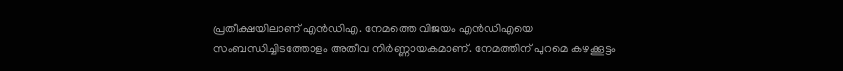പ്രതീക്ഷയിലാണ് എൻഡിഎ. നേമത്തെ വിജയം എൻഡിഎയെ സംബന്ധിച്ചിടത്തോളം അതീവ നിർണ്ണായകമാണ്. നേമത്തിന് പുറമെ കഴക്കൂട്ടം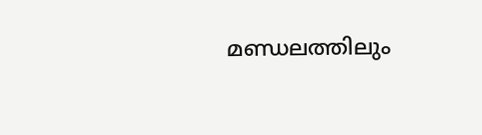മണ്ഡലത്തിലും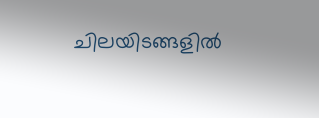ചിലയിടങ്ങളിൽ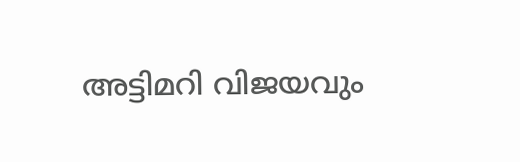അട്ടിമറി വിജയവും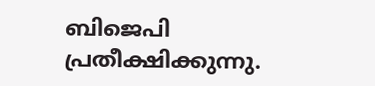ബിജെപി പ്രതീക്ഷിക്കുന്നു.